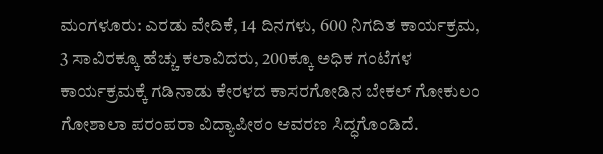ಮಂಗಳೂರು: ಎರಡು ವೇದಿಕೆ, 14 ದಿನಗಳು, 600 ನಿಗದಿತ ಕಾರ್ಯಕ್ರಮ, 3 ಸಾವಿರಕ್ಕೂ ಹೆಚ್ಚು ಕಲಾವಿದರು, 200ಕ್ಕೂ ಅಧಿಕ ಗಂಟೆಗಳ ಕಾರ್ಯಕ್ರಮಕ್ಕೆ ಗಡಿನಾಡು ಕೇರಳದ ಕಾಸರಗೋಡಿನ ಬೇಕಲ್ ಗೋಕುಲಂ ಗೋಶಾಲಾ ಪರಂಪರಾ ವಿದ್ಯಾಪೀಠಂ ಆವರಣ ಸಿದ್ಧಗೊಂಡಿದೆ.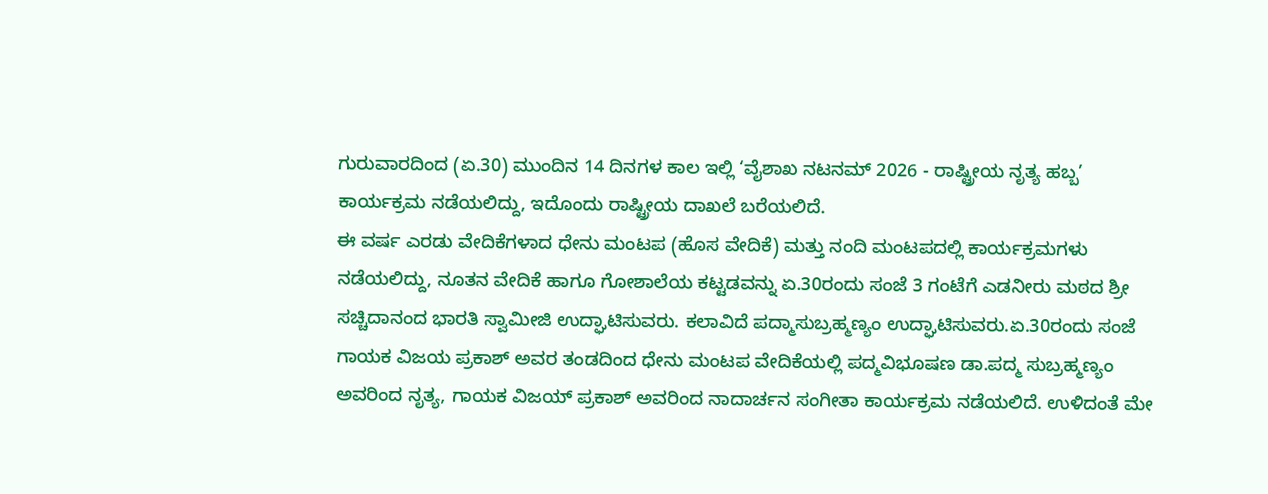ಗುರುವಾರದಿಂದ (ಏ.30) ಮುಂದಿನ 14 ದಿನಗಳ ಕಾಲ ಇಲ್ಲಿ ‘ವೈಶಾಖ ನಟನಮ್ 2026 - ರಾಷ್ಟ್ರೀಯ ನೃತ್ಯ ಹಬ್ಬ’ ಕಾರ್ಯಕ್ರಮ ನಡೆಯಲಿದ್ದು, ಇದೊಂದು ರಾಷ್ಟ್ರೀಯ ದಾಖಲೆ ಬರೆಯಲಿದೆ.
ಈ ವರ್ಷ ಎರಡು ವೇದಿಕೆಗಳಾದ ಧೇನು ಮಂಟಪ (ಹೊಸ ವೇದಿಕೆ) ಮತ್ತು ನಂದಿ ಮಂಟಪದಲ್ಲಿ ಕಾರ್ಯಕ್ರಮಗಳು ನಡೆಯಲಿದ್ದು, ನೂತನ ವೇದಿಕೆ ಹಾಗೂ ಗೋಶಾಲೆಯ ಕಟ್ಟಡವನ್ನು ಏ.30ರಂದು ಸಂಜೆ 3 ಗಂಟೆಗೆ ಎಡನೀರು ಮಠದ ಶ್ರೀ ಸಚ್ಚಿದಾನಂದ ಭಾರತಿ ಸ್ವಾಮೀಜಿ ಉದ್ಘಾಟಿಸುವರು. ಕಲಾವಿದೆ ಪದ್ಮಾಸುಬ್ರಹ್ಮಣ್ಯಂ ಉದ್ಘಾಟಿಸುವರು.ಏ.30ರಂದು ಸಂಜೆ ಗಾಯಕ ವಿಜಯ ಪ್ರಕಾಶ್ ಅವರ ತಂಡದಿಂದ ಧೇನು ಮಂಟಪ ವೇದಿಕೆಯಲ್ಲಿ ಪದ್ಮವಿಭೂಷಣ ಡಾ.ಪದ್ಮ ಸುಬ್ರಹ್ಮಣ್ಯಂ ಅವರಿಂದ ನೃತ್ಯ, ಗಾಯಕ ವಿಜಯ್ ಪ್ರಕಾಶ್ ಅವರಿಂದ ನಾದಾರ್ಚನ ಸಂಗೀತಾ ಕಾರ್ಯಕ್ರಮ ನಡೆಯಲಿದೆ. ಉಳಿದಂತೆ ಮೇ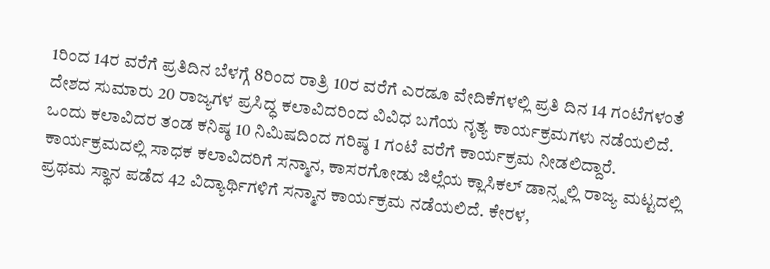1ರಿಂದ 14ರ ವರೆಗೆ ಪ್ರತಿದಿನ ಬೆಳಗ್ಗೆ 8ರಿಂದ ರಾತ್ರಿ 10ರ ವರೆಗೆ ಎರಡೂ ವೇದಿಕೆಗಳಲ್ಲಿ ಪ್ರತಿ ದಿನ 14 ಗಂಟೆಗಳಂತೆ ದೇಶದ ಸುಮಾರು 20 ರಾಜ್ಯಗಳ ಪ್ರಸಿದ್ಧ ಕಲಾವಿದರಿಂದ ವಿವಿಧ ಬಗೆಯ ನೃತ್ಯ ಕಾರ್ಯಕ್ರಮಗಳು ನಡೆಯಲಿದೆ. ಒಂದು ಕಲಾವಿದರ ತಂಡ ಕನಿಷ್ಠ 10 ನಿಮಿಷದಿಂದ ಗರಿಷ್ಠ 1 ಗಂಟೆ ವರೆಗೆ ಕಾರ್ಯಕ್ರಮ ನೀಡಲಿದ್ದಾರೆ. ಕಾರ್ಯಕ್ರಮದಲ್ಲಿ ಸಾಧಕ ಕಲಾವಿದರಿಗೆ ಸನ್ಮಾನ, ಕಾಸರಗೋಡು ಜಿಲ್ಲೆಯ ಕ್ಲಾಸಿಕಲ್ ಡಾನ್ಸ್ನಲ್ಲಿ ರಾಜ್ಯ ಮಟ್ಟದಲ್ಲಿ ಪ್ರಥಮ ಸ್ಥಾನ ಪಡೆದ 42 ವಿದ್ಯಾರ್ಥಿಗಳಿಗೆ ಸನ್ಮಾನ ಕಾರ್ಯಕ್ರಮ ನಡೆಯಲಿದೆ. ಕೇರಳ,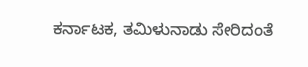ಕರ್ನಾಟಕ, ತಮಿಳುನಾಡು ಸೇರಿದಂತೆ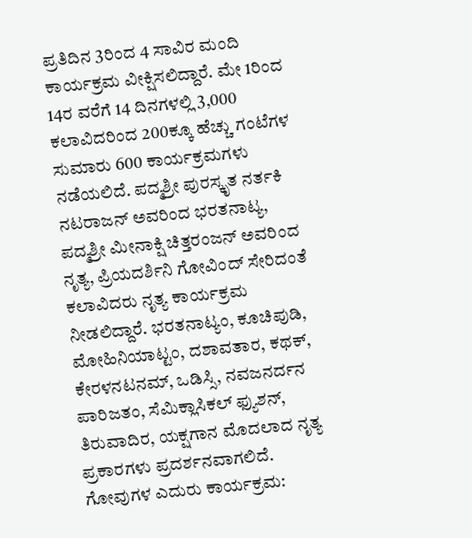ಪ್ರತಿದಿನ 3ರಿಂದ 4 ಸಾವಿರ ಮಂದಿ ಕಾರ್ಯಕ್ರಮ ವೀಕ್ಷಿಸಲಿದ್ದಾರೆ. ಮೇ 1ರಿಂದ 14ರ ವರೆಗೆ 14 ದಿನಗಳಲ್ಲಿ 3,000 ಕಲಾವಿದರಿಂದ 200ಕ್ಕೂ ಹೆಚ್ಚು ಗಂಟೆಗಳ ಸುಮಾರು 600 ಕಾರ್ಯಕ್ರಮಗಳು ನಡೆಯಲಿದೆ. ಪದ್ಮಶ್ರೀ ಪುರಸ್ಕೃತ ನರ್ತಕಿ ನಟರಾಜನ್ ಅವರಿಂದ ಭರತನಾಟ್ಯ, ಪದ್ಮಶ್ರೀ ಮೀನಾಕ್ಷಿ ಚಿತ್ತರಂಜನ್ ಅವರಿಂದ ನೃತ್ಯ, ಪ್ರಿಯದರ್ಶಿನಿ ಗೋವಿಂದ್ ಸೇರಿದಂತೆ ಕಲಾವಿದರು ನೃತ್ಯ ಕಾರ್ಯಕ್ರಮ ನೀಡಲಿದ್ದಾರೆ. ಭರತನಾಟ್ಯಂ, ಕೂಚಿಪುಡಿ, ಮೋಹಿನಿಯಾಟ್ಟಂ, ದಶಾವತಾರ, ಕಥಕ್, ಕೇರಳನಟನಮ್, ಒಡಿಸ್ಸಿ, ನವಜನರ್ದನ ಪಾರಿಜತಂ, ಸೆಮಿಕ್ಲಾಸಿಕಲ್ ಫ್ಯುಶನ್, ತಿರುವಾದಿರ, ಯಕ್ಷಗಾನ ಮೊದಲಾದ ನೃತ್ಯ ಪ್ರಕಾರಗಳು ಪ್ರದರ್ಶನವಾಗಲಿದೆ.
ಗೋವುಗಳ ಎದುರು ಕಾರ್ಯಕ್ರಮ: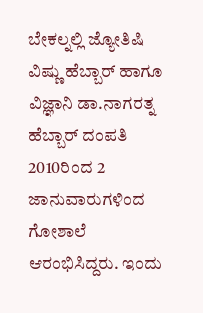ಬೇಕಲ್ನಲ್ಲಿ ಜ್ಯೋತಿಷಿ ವಿಷ್ಣು ಹೆಬ್ಬಾರ್ ಹಾಗೂ ವಿಜ್ಞಾನಿ ಡಾ.ನಾಗರತ್ನ ಹೆಬ್ಬಾರ್ ದಂಪತಿ 2010ರಿಂದ 2 ಜಾನುವಾರುಗಳಿಂದ ಗೋಶಾಲೆ ಆರಂಭಿಸಿದ್ದರು. ಇಂದು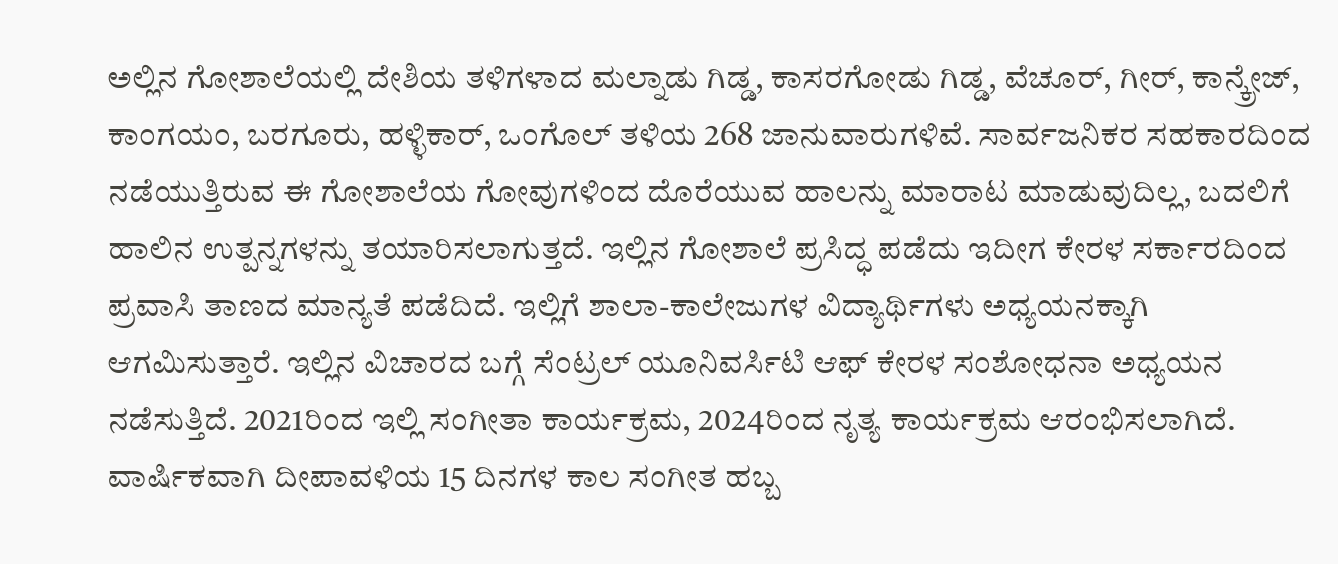ಅಲ್ಲಿನ ಗೋಶಾಲೆಯಲ್ಲಿ ದೇಶಿಯ ತಳಿಗಳಾದ ಮಲ್ನಾಡು ಗಿಡ್ಡ, ಕಾಸರಗೋಡು ಗಿಡ್ಡ, ವೆಚೂರ್, ಗೀರ್, ಕಾನ್ಕ್ರೇಜ್, ಕಾಂಗಯಂ, ಬರಗೂರು, ಹಳ್ಳಿಕಾರ್, ಒಂಗೊಲ್ ತಳಿಯ 268 ಜಾನುವಾರುಗಳಿವೆ. ಸಾರ್ವಜನಿಕರ ಸಹಕಾರದಿಂದ ನಡೆಯುತ್ತಿರುವ ಈ ಗೋಶಾಲೆಯ ಗೋವುಗಳಿಂದ ದೊರೆಯುವ ಹಾಲನ್ನು ಮಾರಾಟ ಮಾಡುವುದಿಲ್ಲ, ಬದಲಿಗೆ ಹಾಲಿನ ಉತ್ಪನ್ನಗಳನ್ನು ತಯಾರಿಸಲಾಗುತ್ತದೆ. ಇಲ್ಲಿನ ಗೋಶಾಲೆ ಪ್ರಸಿದ್ಧ ಪಡೆದು ಇದೀಗ ಕೇರಳ ಸರ್ಕಾರದಿಂದ ಪ್ರವಾಸಿ ತಾಣದ ಮಾನ್ಯತೆ ಪಡೆದಿದೆ. ಇಲ್ಲಿಗೆ ಶಾಲಾ-ಕಾಲೇಜುಗಳ ವಿದ್ಯಾರ್ಥಿಗಳು ಅಧ್ಯಯನಕ್ಕಾಗಿ ಆಗಮಿಸುತ್ತಾರೆ. ಇಲ್ಲಿನ ವಿಚಾರದ ಬಗ್ಗೆ ಸೆಂಟ್ರಲ್ ಯೂನಿವರ್ಸಿಟಿ ಆಫ್ ಕೇರಳ ಸಂಶೋಧನಾ ಅಧ್ಯಯನ ನಡೆಸುತ್ತಿದೆ. 2021ರಿಂದ ಇಲ್ಲಿ ಸಂಗೀತಾ ಕಾರ್ಯಕ್ರಮ, 2024ರಿಂದ ನೃತ್ಯ ಕಾರ್ಯಕ್ರಮ ಆರಂಭಿಸಲಾಗಿದೆ. ವಾರ್ಷಿಕವಾಗಿ ದೀಪಾವಳಿಯ 15 ದಿನಗಳ ಕಾಲ ಸಂಗೀತ ಹಬ್ಬ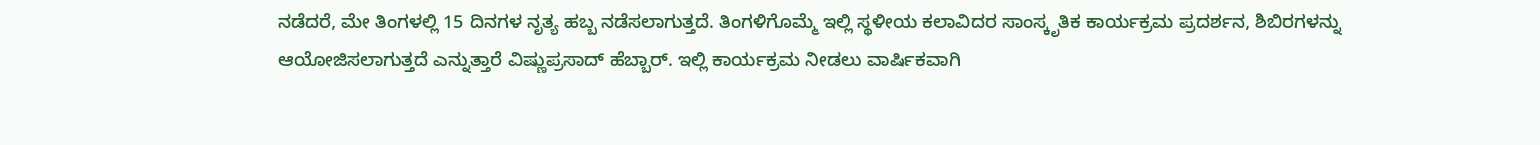ನಡೆದರೆ, ಮೇ ತಿಂಗಳಲ್ಲಿ 15 ದಿನಗಳ ನೃತ್ಯ ಹಬ್ಬ ನಡೆಸಲಾಗುತ್ತದೆ. ತಿಂಗಳಿಗೊಮ್ಮೆ ಇಲ್ಲಿ ಸ್ಥಳೀಯ ಕಲಾವಿದರ ಸಾಂಸ್ಕೃತಿಕ ಕಾರ್ಯಕ್ರಮ ಪ್ರದರ್ಶನ, ಶಿಬಿರಗಳನ್ನು ಆಯೋಜಿಸಲಾಗುತ್ತದೆ ಎನ್ನುತ್ತಾರೆ ವಿಷ್ಣುಪ್ರಸಾದ್ ಹೆಬ್ಬಾರ್. ಇಲ್ಲಿ ಕಾರ್ಯಕ್ರಮ ನೀಡಲು ವಾರ್ಷಿಕವಾಗಿ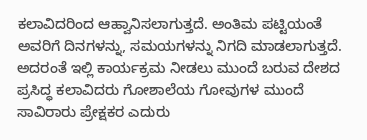ಕಲಾವಿದರಿಂದ ಆಹ್ವಾನಿಸಲಾಗುತ್ತದೆ. ಅಂತಿಮ ಪಟ್ಟಿಯಂತೆ ಅವರಿಗೆ ದಿನಗಳನ್ನು, ಸಮಯಗಳನ್ನು ನಿಗದಿ ಮಾಡಲಾಗುತ್ತದೆ. ಅದರಂತೆ ಇಲ್ಲಿ ಕಾರ್ಯಕ್ರಮ ನೀಡಲು ಮುಂದೆ ಬರುವ ದೇಶದ ಪ್ರಸಿದ್ಧ ಕಲಾವಿದರು ಗೋಶಾಲೆಯ ಗೋವುಗಳ ಮುಂದೆ ಸಾವಿರಾರು ಪ್ರೇಕ್ಷಕರ ಎದುರು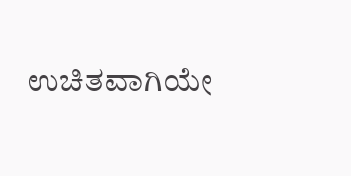ಉಚಿತವಾಗಿಯೇ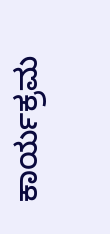ಕಾರ್ಯಕ್ರಮ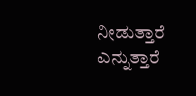ನೀಡುತ್ತಾರೆ ಎನ್ನುತ್ತಾರೆ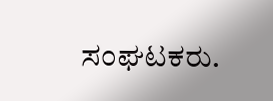ಸಂಘಟಕರು.